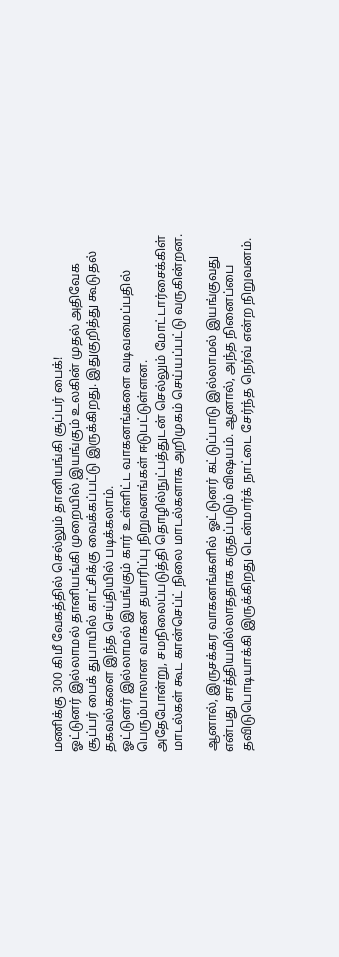மணிக்கு 300 கிமீ வேகத்தில் செல்லும் தானியங்கி சூப்பர் பைக்!
ஓட்டுனர் இல்லாமல் தானியங்கி முறையில் இயங்கும் உலகின் முதல் அதிவேக சூப்பர் பைக் துபாயில் காட்சிக்கு வைக்கப்பட்டு இருக்கிறது. இதுகுறித்து கூடுதல் தகவல்களை இந்த செய்தியில் படிக்கலாம்.
ஓட்டுனர் இல்லாமல் இயங்கும் கார் உள்ளிட்ட வாகனங்களை வடிவமைப்பதில் பெரும்பாலான வாகன தயாரிப்பு நிறுவனங்கள் ஈடுபட்டுள்ளன.
அதேபோன்று, சமநிலைப்படுத்தி தொழில்நுட்பத்துடன் செல்லும் மோட்டார்சைக்கிள் மாடல்கள் கூட கான்செப்ட் நிலை மாடல்களாக அறிமுகம் செய்யப்பட்டு வருகின்றன.

ஆனால், இருசக்கர வாகனங்களில் ஓட்டுனர் கட்டுப்பாடு இல்லாமல் இயங்குவது என்பது சாத்தியமில்லாததாக கருதப்படும் விஷயம். ஆனால், அந்த நினைப்பை தவிடுபொடியாக்கி இருக்கிறது டென்மார்க் நாட்டை சேர்ந்த நெர்வ் என்ற நிறுவனம்.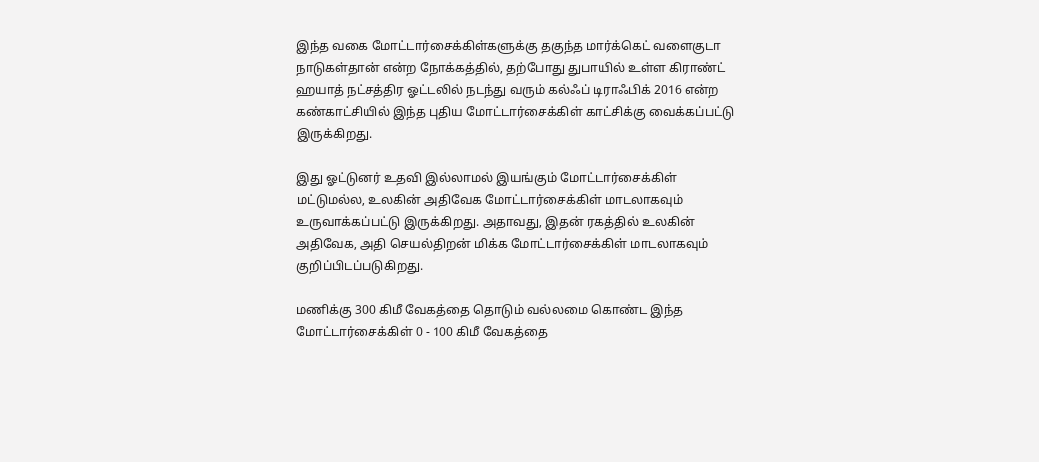இந்த வகை மோட்டார்சைக்கிள்களுக்கு தகுந்த மார்க்கெட் வளைகுடா நாடுகள்தான் என்ற நோக்கத்தில், தற்போது துபாயில் உள்ள கிராண்ட் ஹயாத் நட்சத்திர ஓட்டலில் நடந்து வரும் கல்ஃப் டிராஃபிக் 2016 என்ற கண்காட்சியில் இந்த புதிய மோட்டார்சைக்கிள் காட்சிக்கு வைக்கப்பட்டு இருக்கிறது.

இது ஓட்டுனர் உதவி இல்லாமல் இயங்கும் மோட்டார்சைக்கிள் மட்டுமல்ல, உலகின் அதிவேக மோட்டார்சைக்கிள் மாடலாகவும் உருவாக்கப்பட்டு இருக்கிறது. அதாவது, இதன் ரகத்தில் உலகின் அதிவேக, அதி செயல்திறன் மிக்க மோட்டார்சைக்கிள் மாடலாகவும் குறிப்பிடப்படுகிறது.

மணிக்கு 300 கிமீ வேகத்தை தொடும் வல்லமை கொண்ட இந்த மோட்டார்சைக்கிள் 0 - 100 கிமீ வேகத்தை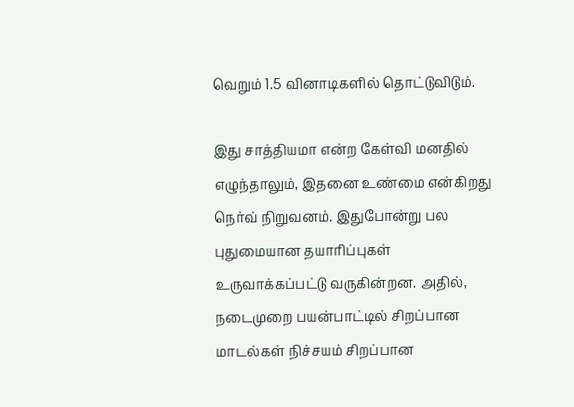வெறும் 1.5 வினாடிகளில் தொட்டுவிடும்.

இது சாத்தியமா என்ற கேள்வி மனதில் எழுந்தாலும், இதனை உண்மை என்கிறது நெர்வ் நிறுவனம். இதுபோன்று பல புதுமையான தயாரிப்புகள் உருவாக்கப்பட்டு வருகின்றன. அதில், நடைமுறை பயன்பாட்டில் சிறப்பான மாடல்கள் நிச்சயம் சிறப்பான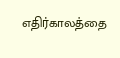எதிர்காலத்தை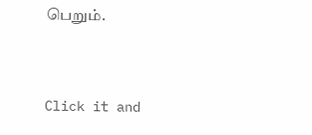பெறும்.


Click it and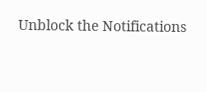Unblock the Notifications